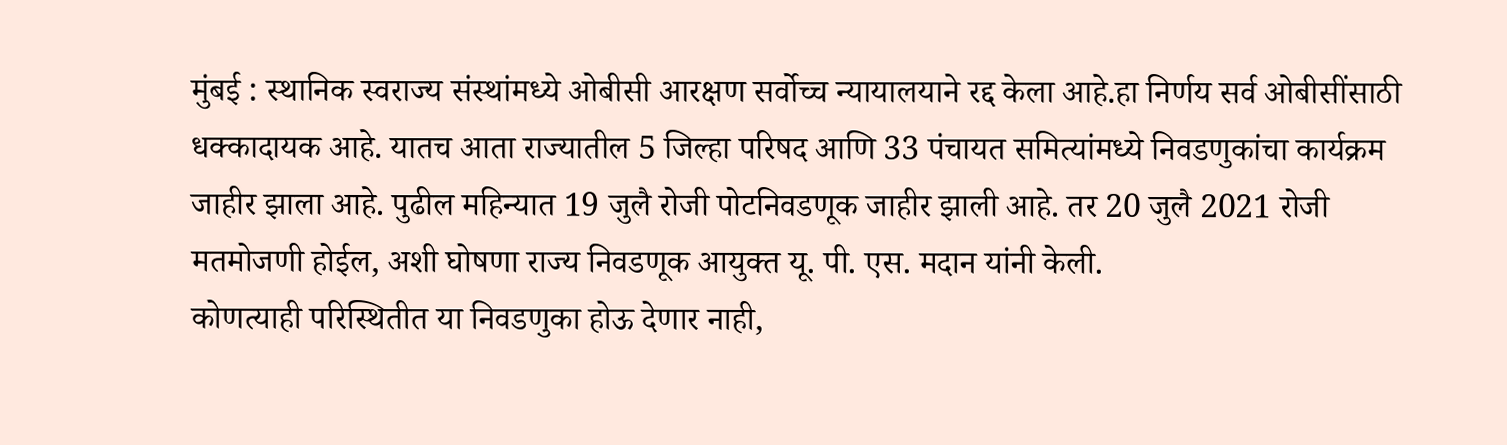मुंबई : स्थानिक स्वराज्य संस्थांमध्ये ओबीसी आरक्षण सर्वोच्च न्यायालयाने रद्द केला आहे.हा निर्णय सर्व ओबीसींसाठी धक्कादायक आहे. यातच आता राज्यातील 5 जिल्हा परिषद आणि 33 पंचायत समित्यांमध्ये निवडणुकांचा कार्यक्रम जाहीर झाला आहे. पुढील महिन्यात 19 जुलै रोजी पोटनिवडणूक जाहीर झाली आहे. तर 20 जुलै 2021 रोजी मतमोजणी होईल, अशी घोषणा राज्य निवडणूक आयुक्त यू. पी. एस. मदान यांनी केली.
कोणत्याही परिस्थितीत या निवडणुका होऊ देणार नाही,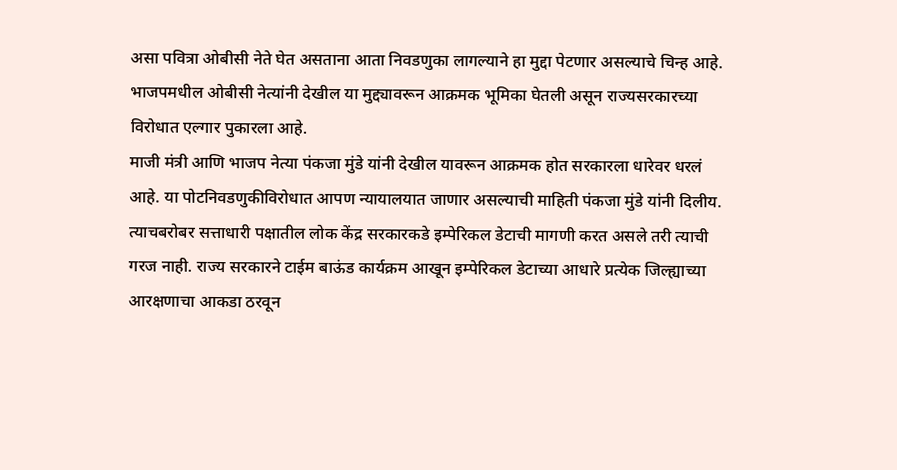असा पवित्रा ओबीसी नेते घेत असताना आता निवडणुका लागल्याने हा मुद्दा पेटणार असल्याचे चिन्ह आहे. भाजपमधील ओबीसी नेत्यांनी देखील या मुद्द्यावरून आक्रमक भूमिका घेतली असून राज्यसरकारच्या विरोधात एल्गार पुकारला आहे.
माजी मंत्री आणि भाजप नेत्या पंकजा मुंडे यांनी देखील यावरून आक्रमक होत सरकारला धारेवर धरलं आहे. या पोटनिवडणुकीविरोधात आपण न्यायालयात जाणार असल्याची माहिती पंकजा मुंडे यांनी दिलीय. त्याचबरोबर सत्ताधारी पक्षातील लोक केंद्र सरकारकडे इम्पेरिकल डेटाची मागणी करत असले तरी त्याची गरज नाही. राज्य सरकारने टाईम बाऊंड कार्यक्रम आखून इम्पेरिकल डेटाच्या आधारे प्रत्येक जिल्ह्याच्या आरक्षणाचा आकडा ठरवून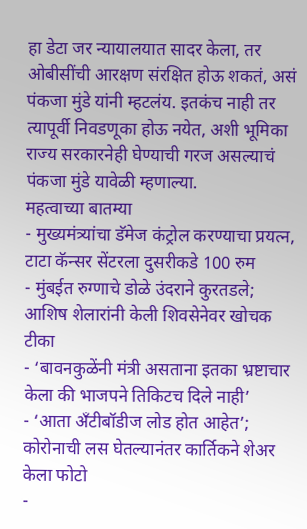हा डेटा जर न्यायालयात सादर केला, तर ओबीसींची आरक्षण संरक्षित होऊ शकतं, असं पंकजा मुंडे यांनी म्हटलंय. इतकंच नाही तर त्यापूर्वी निवडणूका होऊ नयेत, अशी भूमिका राज्य सरकारनेही घेण्याची गरज असल्याचं पंकजा मुंडे यावेळी म्हणाल्या.
महत्वाच्या बातम्या
- मुख्यमंत्र्यांचा डॅमेज कंट्रोल करण्याचा प्रयत्न, टाटा कॅन्सर सेंटरला दुसरीकडे 100 रुम
- मुंबईत रुग्णाचे डोळे उंदराने कुरतडले; आशिष शेलारांनी केली शिवसेनेवर खोचक टीका
- ‘बावनकुळेंनी मंत्री असताना इतका भ्रष्टाचार केला की भाजपने तिकिटच दिले नाही’
- ‘आता अँटीबॉडीज लोड होत आहेत’; कोरोनाची लस घेतल्यानंतर कार्तिकने शेअर केला फोटो
-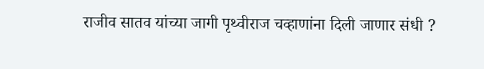राजीव सातव यांच्या जागी पृथ्वीराज चव्हाणांना दिली जाणार संधी ?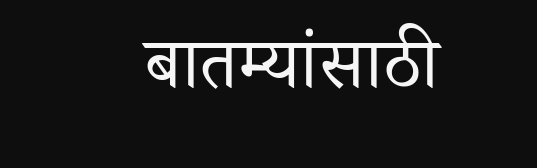बातम्यांसाठी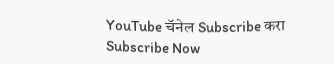YouTube चॅनेल Subscribe करा
Subscribe Now